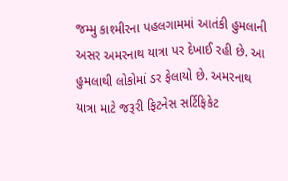જમ્મુ કાશ્મીરના પહલગામમાં આતંકી હુમલાની અસર અમરનાથ યાત્રા પર દેખાઈ રહી છે. આ હુમલાથી લોકોમાં ડર ફેલાયો છે. અમરનાથ યાત્રા માટે જરૂરી ફિટનેસ સર્ટિફિકેટ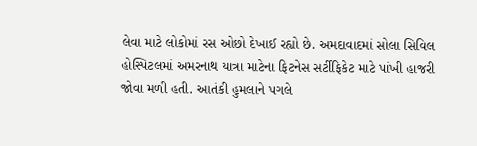લેવા માટે લોકોમાં રસ ઓછો દેખાઈ રહ્યો છે. અમદાવાદમાં સોલા સિવિલ હોસ્પિટલમાં અમરનાથ યાત્રા માટેના ફિટનેસ સર્ટીફિકેટ માટે પાંખી હાજરી જોવા મળી હતી. આતંકી હુમલાને પગલે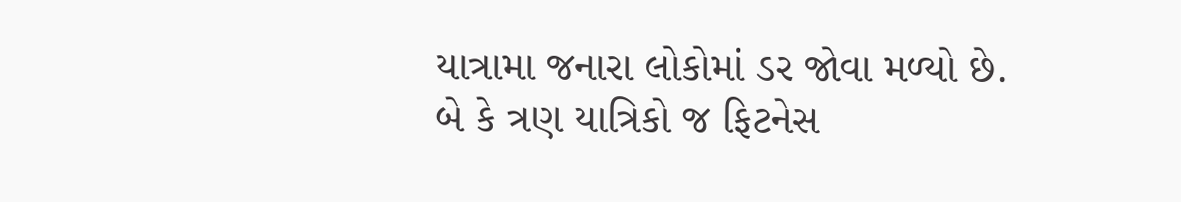યાત્રામા જનારા લોકોમાં ડર જોવા મળ્યો છે.
બે કે ત્રણ યાત્રિકો જ ફિટનેસ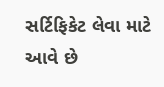સર્ટિફિકેટ લેવા માટે આવે છે